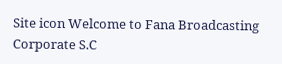Site icon Welcome to Fana Broadcasting Corporate S.C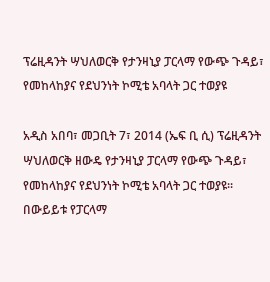ፕሬዚዳንት ሣህለወርቅ የታንዛኒያ ፓርላማ የውጭ ጉዳይ፣ የመከላከያና የደህንነት ኮሚቴ አባላት ጋር ተወያዩ

አዲስ አበባ፣ መጋቢት 7፣ 2014 (ኤፍ ቢ ሲ) ፕሬዚዳንት ሣህለወርቅ ዘውዴ የታንዛኒያ ፓርላማ የውጭ ጉዳይ፣ የመከላከያና የደህንነት ኮሚቴ አባላት ጋር ተወያዩ፡፡
በውይይቱ የፓርላማ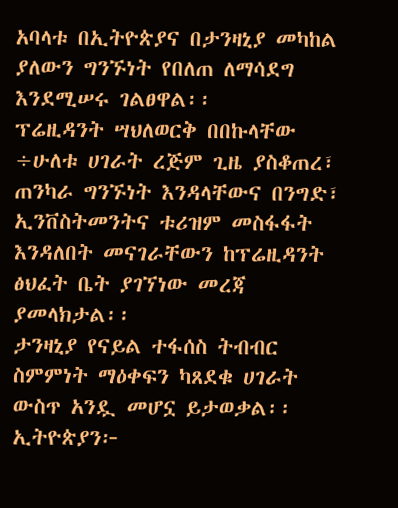አባላቱ በኢትዮጵያና በታንዛኒያ መካከል ያለውን ግንኙነት የበለጠ ለማሳደግ እንደሚሠሩ ገልፀዋል፡፡
ፕሬዚዳንት ሣህለወርቅ በበኩላቸው ÷ሁለቱ ሀገራት ረጅም ጊዜ ያስቆጠረ፣ ጠንካራ ግንኙነት እንዳላቸውና በንግድ፣ ኢንቨስትመንትና ቱሪዝም መስፋፋት እንዳለበት መናገራቸውን ከፕሬዚዳንት ፅህፈት ቤት ያገኘነው መረጃ ያመላክታል፡፡
ታንዛኒያ የናይል ተፋሰስ ትብብር ስምምነት ማዕቀፍን ካጸደቁ ሀገራት ውስጥ አንዷ መሆኗ ይታወቃል፡፡
ኢትዮጵያን፦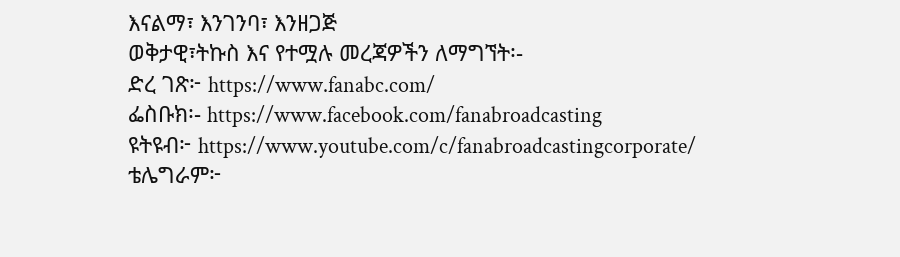እናልማ፣ እንገንባ፣ እንዘጋጅ
ወቅታዊ፣ትኩስ እና የተሟሉ መረጃዎችን ለማግኘት፡-
ድረ ገጽ፦ https://www.fanabc.com/
ፌስቡክ፡- https://www.facebook.com/fanabroadcasting
ዩትዩብ፦ https://www.youtube.com/c/fanabroadcastingcorporate/
ቴሌግራም፦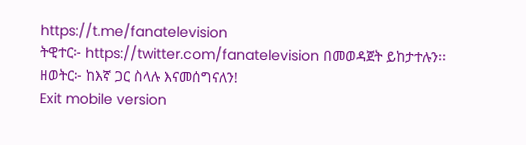https://t.me/fanatelevision
ትዊተር፦ https://twitter.com/fanatelevision በመወዳጀት ይከታተሉን፡፡
ዘወትር፦ ከእኛ ጋር ስላሉ እናመሰግናለን!
Exit mobile version